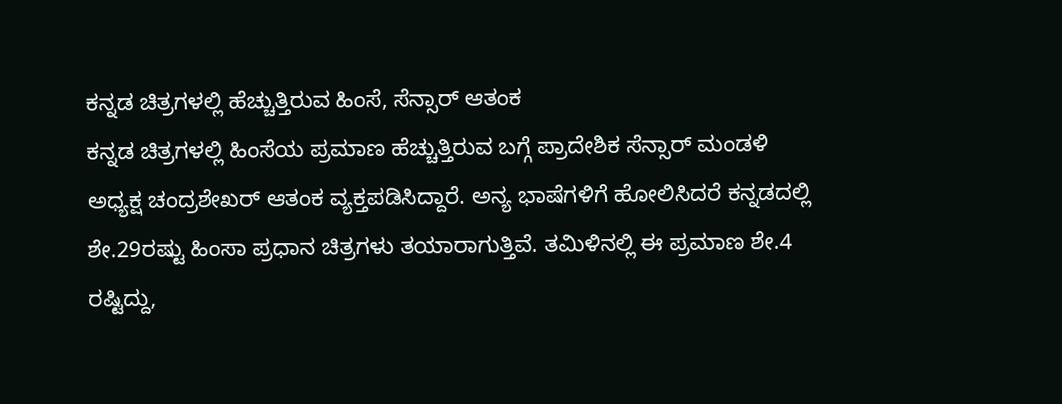ಕನ್ನಡ ಚಿತ್ರಗಳಲ್ಲಿ ಹೆಚ್ಚುತ್ತಿರುವ ಹಿಂಸೆ, ಸೆನ್ಸಾರ್ ಆತಂಕ
ಕನ್ನಡ ಚಿತ್ರಗಳಲ್ಲಿ ಹಿಂಸೆಯ ಪ್ರಮಾಣ ಹೆಚ್ಚುತ್ತಿರುವ ಬಗ್ಗೆ ಪ್ರಾದೇಶಿಕ ಸೆನ್ಸಾರ್ ಮಂಡಳಿ ಅಧ್ಯಕ್ಷ ಚಂದ್ರಶೇಖರ್ ಆತಂಕ ವ್ಯಕ್ತಪಡಿಸಿದ್ದಾರೆ. ಅನ್ಯ ಭಾಷೆಗಳಿಗೆ ಹೋಲಿಸಿದರೆ ಕನ್ನಡದಲ್ಲಿ ಶೇ.29ರಷ್ಟು ಹಿಂಸಾ ಪ್ರಧಾನ ಚಿತ್ರಗಳು ತಯಾರಾಗುತ್ತಿವೆ. ತಮಿಳಿನಲ್ಲಿ ಈ ಪ್ರಮಾಣ ಶೇ.4 ರಷ್ಟಿದ್ದು,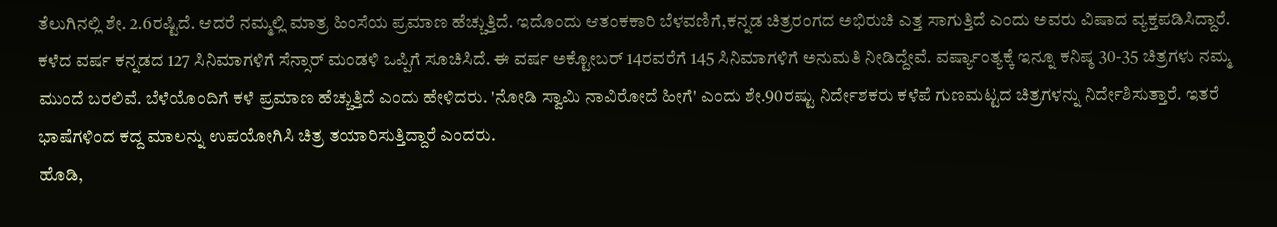ತೆಲುಗಿನಲ್ಲಿ ಶೇ. 2.6ರಷ್ಟಿದೆ. ಆದರೆ ನಮ್ಮಲ್ಲಿ ಮಾತ್ರ ಹಿಂಸೆಯ ಪ್ರಮಾಣ ಹೆಚ್ಚುತ್ತಿದೆ. ಇದೊಂದು ಆತಂಕಕಾರಿ ಬೆಳವಣಿಗೆ,ಕನ್ನಡ ಚಿತ್ರರಂಗದ ಅಭಿರುಚಿ ಎತ್ತ ಸಾಗುತ್ತಿದೆ ಎಂದು ಅವರು ವಿಷಾದ ವ್ಯಕ್ತಪಡಿಸಿದ್ದಾರೆ.
ಕಳೆದ ವರ್ಷ ಕನ್ನಡದ 127 ಸಿನಿಮಾಗಳಿಗೆ ಸೆನ್ಸಾರ್ ಮಂಡಳಿ ಒಪ್ಪಿಗೆ ಸೂಚಿಸಿದೆ. ಈ ವರ್ಷ ಅಕ್ಟೋಬರ್ 14ರವರೆಗೆ 145 ಸಿನಿಮಾಗಳಿಗೆ ಅನುಮತಿ ನೀಡಿದ್ದೇವೆ. ವರ್ಷ್ಯಾಂತ್ಯಕ್ಕೆ ಇನ್ನೂ ಕನಿಷ್ಠ 30-35 ಚಿತ್ರಗಳು ನಮ್ಮ ಮುಂದೆ ಬರಲಿವೆ. ಬೆಳೆಯೊಂದಿಗೆ ಕಳೆ ಪ್ರಮಾಣ ಹೆಚ್ಚುತ್ತಿದೆ ಎಂದು ಹೇಳಿದರು. 'ನೋಡಿ ಸ್ವಾಮಿ ನಾವಿರೋದೆ ಹೀಗೆ' ಎಂದು ಶೇ.90ರಷ್ಟು ನಿರ್ದೇಶಕರು ಕಳೆಪೆ ಗುಣಮಟ್ಟದ ಚಿತ್ರಗಳನ್ನು ನಿರ್ದೇಶಿಸುತ್ತಾರೆ. ಇತರೆ ಭಾಷೆಗಳಿಂದ ಕದ್ದ ಮಾಲನ್ನು ಉಪಯೋಗಿಸಿ ಚಿತ್ರ ತಯಾರಿಸುತ್ತಿದ್ದಾರೆ ಎಂದರು.
ಹೊಡಿ,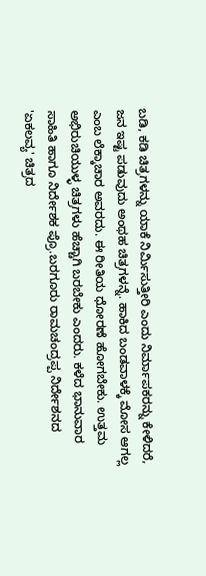ಬಡಿ, ಕಡಿ ಚಿತ್ರಗಳನ್ನು ಯಾಕೆ ನಿರ್ಮಿಸುತ್ತೀರಿ ಎಂದು ನಿರ್ಮಾಪಕರನ್ನು ಕೇಳಿದರೆ, ಜನ ಇಷ್ಟ ಪಡುವುದು ಅಂಥಹ ಚಿತ್ರಗಳನ್ನೆ. ಹಾಕಿದ ಬಂಡವಾಳಕ್ಕೆ ಮೋಸ ಆಗಲ್ಲ ಎಂಬ ಲೆಕ್ಕಾಚಾರ ಅವರದು. ಈ ರೀತಿಯ ಧೋರಣೆ ಹೋಗಬೇಕು. ಉತ್ತಮ ಅಭಿರುಚಿಯುಳ್ಳ ಚಿತ್ರಗಳು ಹೆಚ್ಚಾಗಿ ಬರಬೇಕು ಎಂದರು. ಕಳೆದ ಭಾನುವಾರ ಸಾಹಿತಿ ಹಾಗೂ ನಿರ್ದೇಶಕ ಪ್ರೊ.ಬರಗೂರು ರಾಮಚಂದ್ರಪ್ಪ ನಿರ್ದೇಶನದ 'ಏಕಲವ್ಯ' ಚಿತ್ರದ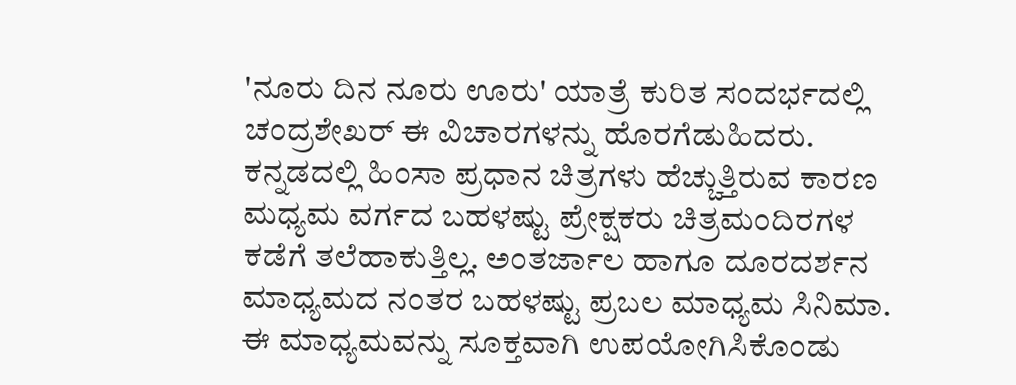'ನೂರು ದಿನ ನೂರು ಊರು' ಯಾತ್ರೆ ಕುರಿತ ಸಂದರ್ಭದಲ್ಲಿ ಚಂದ್ರಶೇಖರ್ ಈ ವಿಚಾರಗಳನ್ನು ಹೊರಗೆಡುಹಿದರು.
ಕನ್ನಡದಲ್ಲಿ ಹಿಂಸಾ ಪ್ರಧಾನ ಚಿತ್ರಗಳು ಹೆಚ್ಚುತ್ತಿರುವ ಕಾರಣ ಮಧ್ಯಮ ವರ್ಗದ ಬಹಳಷ್ಟು ಪ್ರೇಕ್ಷಕರು ಚಿತ್ರಮಂದಿರಗಳ ಕಡೆಗೆ ತಲೆಹಾಕುತ್ತಿಲ್ಲ. ಅಂತರ್ಜಾಲ ಹಾಗೂ ದೂರದರ್ಶನ ಮಾಧ್ಯಮದ ನಂತರ ಬಹಳಷ್ಟು ಪ್ರಬಲ ಮಾಧ್ಯಮ ಸಿನಿಮಾ. ಈ ಮಾಧ್ಯಮವನ್ನು ಸೂಕ್ತವಾಗಿ ಉಪಯೋಗಿಸಿಕೊಂಡು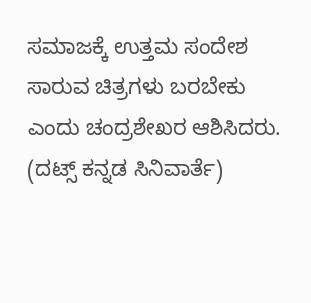ಸಮಾಜಕ್ಕೆ ಉತ್ತಮ ಸಂದೇಶ ಸಾರುವ ಚಿತ್ರಗಳು ಬರಬೇಕು ಎಂದು ಚಂದ್ರಶೇಖರ ಆಶಿಸಿದರು.
(ದಟ್ಸ್ ಕನ್ನಡ ಸಿನಿವಾರ್ತೆ)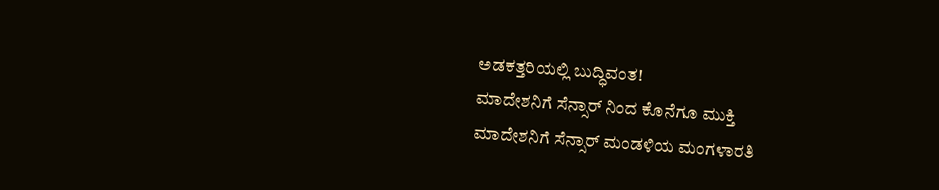ಅಡಕತ್ತರಿಯಲ್ಲಿ ಬುದ್ಧಿವಂತ!
ಮಾದೇಶನಿಗೆ ಸೆನ್ಸಾರ್ ನಿಂದ ಕೊನೆಗೂ ಮುಕ್ತಿ
ಮಾದೇಶನಿಗೆ ಸೆನ್ಸಾರ್ ಮಂಡಳಿಯ ಮಂಗಳಾರತಿ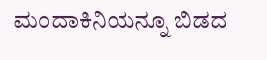ಮಂದಾಕಿನಿಯನ್ನೂ ಬಿಡದ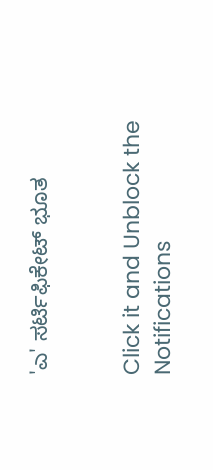'ಎ' ಸರ್ಟಿಫಿಕೇಟ್ ಭೂತ


Click it and Unblock the Notifications